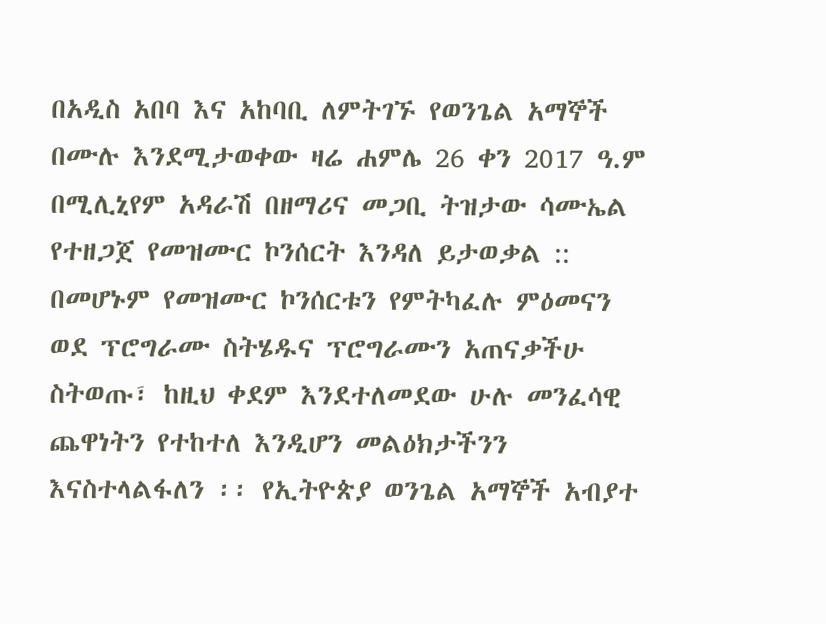በአዲስ አበባ እና አከባቢ ለምትገኙ የወንጌል አማኞች በሙሉ እንደሚታወቀው ዛሬ ሐምሌ 26 ቀን 2017 ዓ.ም በሚሊኒየም አዳራሽ በዘማሪና መጋቢ ትዝታው ሳሙኤል የተዘጋጀ የመዝሙር ኮንሰርት እንዳለ ይታወቃል :: በመሆኑም የመዝሙር ኮንሰርቱን የምትካፈሉ ምዕመናን ወደ ፕሮግራሙ ስትሄዱና ፕሮግራሙን አጠናቃችሁ ስትወጡ፣ ከዚህ ቀደም እንደተለመደው ሁሉ መንፈሳዊ ጨዋነትን የተከተለ እንዲሆን መልዕክታችንን እናስተላልፋለን ፡፡ የኢትዮጵያ ወንጌል አማኞች አብያተ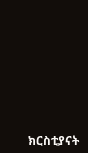ክርስቲያናት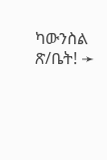ካውንስል ጽ/ቤት! ➛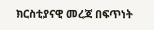ክርስቲያናዊ መረጃ በፍጥነት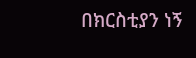በክርስቲያን ነኝ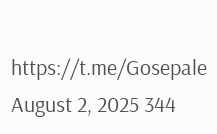https://t.me/Gosepale
August 2, 2025 344